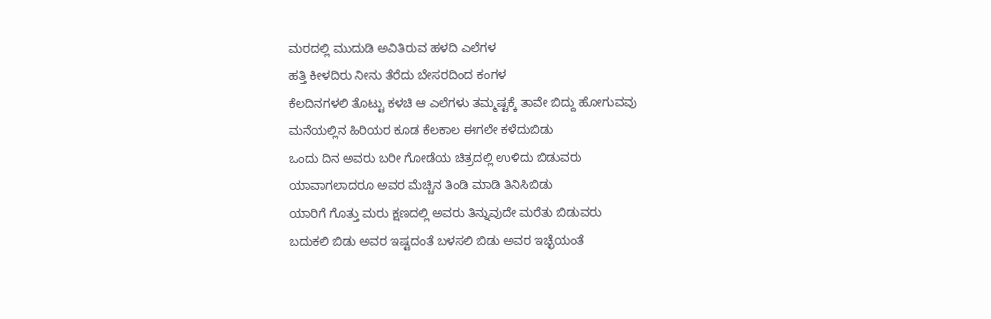ಮರದಲ್ಲಿ ಮುದುಡಿ ಅವಿತಿರುವ ಹಳದಿ ಎಲೆಗಳ
ಹತ್ತಿ ಕೀಳದಿರು ನೀನು ತೆರೆದು ಬೇಸರದಿಂದ ಕಂಗಳ
ಕೆಲದಿನಗಳಲಿ ತೊಟ್ಟು ಕಳಚಿ ಆ ಎಲೆಗಳು ತಮ್ಮಷ್ಟಕ್ಕೆ ತಾವೇ ಬಿದ್ದು ಹೋಗುವವು
ಮನೆಯಲ್ಲಿನ ಹಿರಿಯರ ಕೂಡ ಕೆಲಕಾಲ ಈಗಲೇ ಕಳೆದುಬಿಡು
ಒಂದು ದಿನ ಅವರು ಬರೀ ಗೋಡೆಯ ಚಿತ್ರದಲ್ಲಿ ಉಳಿದು ಬಿಡುವರು
ಯಾವಾಗಲಾದರೂ ಅವರ ಮೆಚ್ಚಿನ ತಿಂಡಿ ಮಾಡಿ ತಿನಿಸಿಬಿಡು
ಯಾರಿಗೆ ಗೊತ್ತು ಮರು ಕ್ಷಣದಲ್ಲಿ ಅವರು ತಿನ್ನುವುದೇ ಮರೆತು ಬಿಡುವರು
ಬದುಕಲಿ ಬಿಡು ಅವರ ಇಷ್ಟದಂತೆ ಬಳಸಲಿ ಬಿಡು ಅವರ ಇಚ್ಛೆಯಂತೆ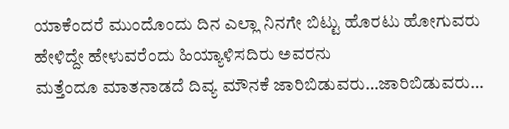ಯಾಕೆಂದರೆ ಮುಂದೊಂದು ದಿನ ಎಲ್ಲಾ ನಿನಗೇ ಬಿಟ್ಟು ಹೊರಟು ಹೋಗುವರು
ಹೇಳಿದ್ದೇ ಹೇಳುವರೆಂದು ಹಿಯ್ಯಾಳಿಸದಿರು ಅವರನು
ಮತ್ತೆಂದೂ ಮಾತನಾಡದೆ ದಿವ್ಯ ಮೌನಕೆ ಜಾರಿಬಿಡುವರು…ಜಾರಿಬಿಡುವರು…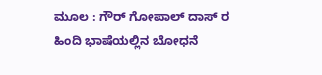ಮೂಲ : ಗೌರ್ ಗೋಪಾಲ್ ದಾಸ್ ರ ಹಿಂದಿ ಭಾಷೆಯಲ್ಲಿನ ಬೋಧನೆ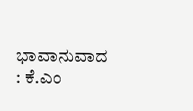ಭಾವಾನುವಾದ : ಕೆ.ಎಂ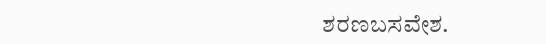ಶರಣಬಸವೇಶ.